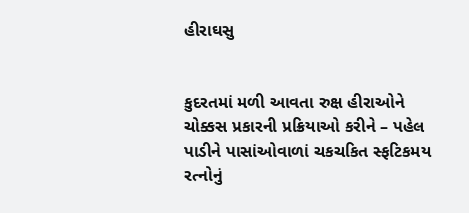હીરાઘસુ


કુદરતમાં મળી આવતા રુક્ષ હીરાઓને ચોક્કસ પ્રકારની પ્રક્રિયાઓ કરીને – પહેલ પાડીને પાસાંઓવાળાં ચકચકિત સ્ફટિકમય રત્નોનું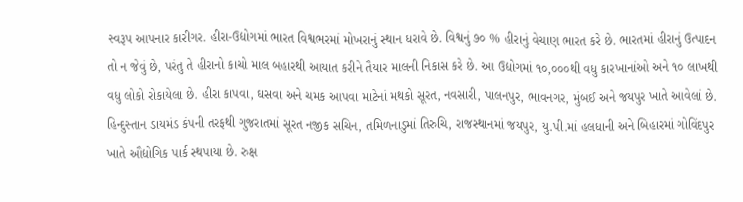સ્વરૂપ આપનાર કારીગર. હીરા-ઉદ્યોગમાં ભારત વિશ્વભરમાં મોખરાનું સ્થાન ધરાવે છે. વિશ્વનું ૭૦ % હીરાનું વેચાણ ભારત કરે છે. ભારતમાં હીરાનું ઉત્પાદન તો ન જેવું છે, પરંતુ તે હીરાનો કાચો માલ બહારથી આયાત કરીને તૈયાર માલની નિકાસ કરે છે. આ ઉદ્યોગમાં ૧૦,૦૦૦થી વધુ કારખાનાંઓ અને ૧૦ લાખથી વધુ લોકો રોકાયેલા છે. હીરા કાપવા, ઘસવા અને ચમક આપવા માટેનાં મથકો સૂરત, નવસારી, પાલનપુર, ભાવનગર, મુંબઈ અને જયપુર ખાતે આવેલાં છે. હિન્દુસ્તાન ડાયમંડ કંપની તરફથી ગુજરાતમાં સૂરત નજીક સચિન, તમિળનાડુમાં તિરુચિ, રાજસ્થાનમાં જયપુર, યુ.પી.માં હલધાની અને બિહારમાં ગોવિંદપુર ખાતે ઔદ્યોગિક પાર્ક સ્થપાયા છે. રુક્ષ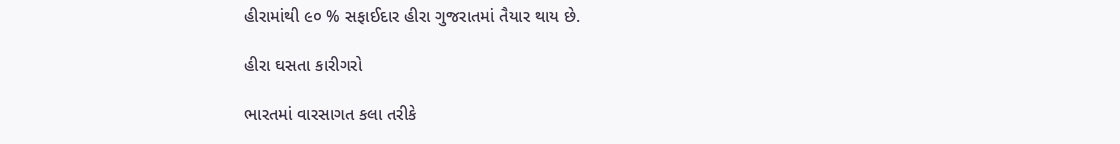હીરામાંથી ૯૦ % સફાઈદાર હીરા ગુજરાતમાં તૈયાર થાય છે.

હીરા ઘસતા કારીગરો

ભારતમાં વારસાગત કલા તરીકે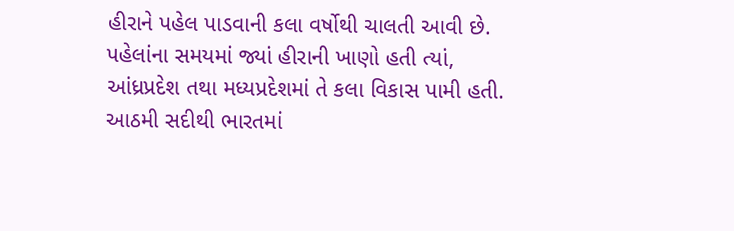હીરાને પહેલ પાડવાની કલા વર્ષોથી ચાલતી આવી છે. પહેલાંના સમયમાં જ્યાં હીરાની ખાણો હતી ત્યાં, આંધ્રપ્રદેશ તથા મધ્યપ્રદેશમાં તે કલા વિકાસ પામી હતી. આઠમી સદીથી ભારતમાં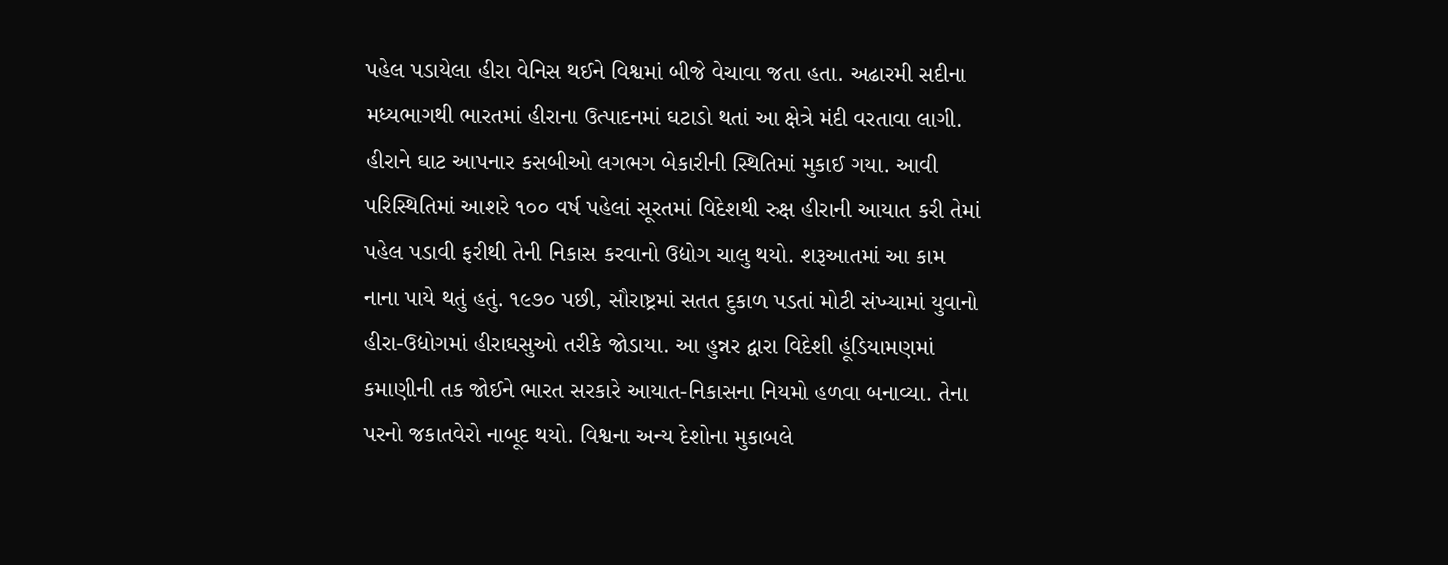પહેલ પડાયેલા હીરા વેનિસ થઈને વિશ્વમાં બીજે વેચાવા જતા હતા. અઢારમી સદીના મધ્યભાગથી ભારતમાં હીરાના ઉત્પાદનમાં ઘટાડો થતાં આ ક્ષેત્રે મંદી વરતાવા લાગી. હીરાને ઘાટ આપનાર કસબીઓ લગભગ બેકારીની સ્થિતિમાં મુકાઈ ગયા. આવી પરિસ્થિતિમાં આશરે ૧૦૦ વર્ષ પહેલાં સૂરતમાં વિદેશથી રુક્ષ હીરાની આયાત કરી તેમાં પહેલ પડાવી ફરીથી તેની નિકાસ કરવાનો ઉદ્યોગ ચાલુ થયો. શરૂઆતમાં આ કામ નાના પાયે થતું હતું. ૧૯૭૦ પછી, સૌરાષ્ટ્રમાં સતત દુકાળ પડતાં મોટી સંખ્યામાં યુવાનો હીરા-ઉદ્યોગમાં હીરાઘસુઓ તરીકે જોડાયા. આ હુન્નર દ્વારા વિદેશી હૂંડિયામણમાં કમાણીની તક જોઈને ભારત સરકારે આયાત-નિકાસના નિયમો હળવા બનાવ્યા. તેના પરનો જકાતવેરો નાબૂદ થયો. વિશ્વના અન્ય દેશોના મુકાબલે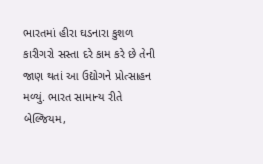ભારતમાં હીરા ઘડનારા કુશળ કારીગરો સસ્તા દરે કામ કરે છે તેની જાણ થતાં આ ઉદ્યોગને પ્રોત્સાહન મળ્યું. ભારત સામાન્ય રીતે બેલ્જિયમ,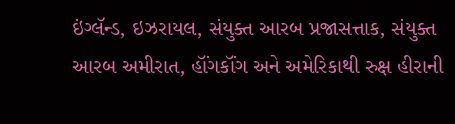ઇંગ્લૅન્ડ, ઇઝરાયલ, સંયુક્ત આરબ પ્રજાસત્તાક, સંયુક્ત આરબ અમીરાત, હૉંગકૉંગ અને અમેરિકાથી રુક્ષ હીરાની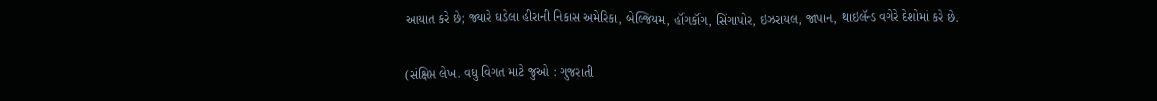આયાત કરે છે; જ્યારે ઘડેલા હીરાની નિકાસ અમેરિકા, બેલ્જિયમ, હૉંગકૉંગ, સિંગાપોર, ઇઝરાયલ, જાપાન, થાઇલૅન્ડ વગેરે દેશોમાં કરે છે.

(સંક્ષિપ્ત લેખ. વધુ વિગત માટે જુઓ : ગુજરાતી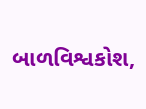બાળવિશ્વકોશ,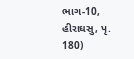ભાગ-10, હીરાઘસુ, પૃ. 180)